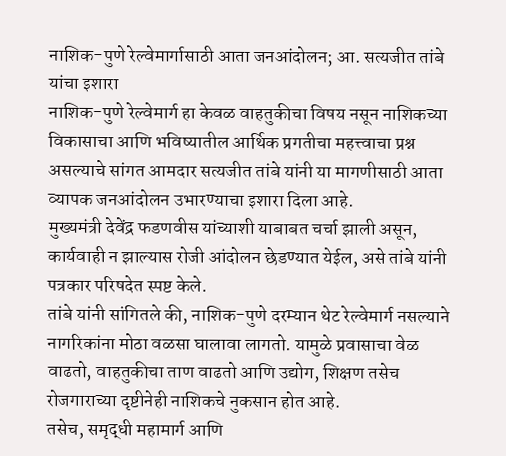नाशिक-पुणे रेल्वेमार्गासाठी आता जनआंदोलन; आ. सत्यजीत तांबे यांचा इशारा
नाशिक-पुणे रेल्वेमार्ग हा केवळ वाहतुकीचा विषय नसून नाशिकच्या विकासाचा आणि भविष्यातील आर्थिक प्रगतीचा महत्त्वाचा प्रश्न असल्याचे सांगत आमदार सत्यजीत तांबे यांनी या मागणीसाठी आता व्यापक जनआंदोलन उभारण्याचा इशारा दिला आहे.
मुख्यमंत्री देवेंद्र फडणवीस यांच्याशी याबाबत चर्चा झाली असून, कार्यवाही न झाल्यास रोजी आंदोलन छेडण्यात येईल, असे तांबे यांनी पत्रकार परिषदेत स्पष्ट केले.
तांबे यांनी सांगितले की, नाशिक-पुणे दरम्यान थेट रेल्वेमार्ग नसल्याने नागरिकांना मोठा वळसा घालावा लागतो. यामुळे प्रवासाचा वेळ वाढतो, वाहतुकीचा ताण वाढतो आणि उद्योग, शिक्षण तसेच रोजगाराच्या दृष्टीनेही नाशिकचे नुकसान होत आहे.
तसेच, समृद्धी महामार्ग आणि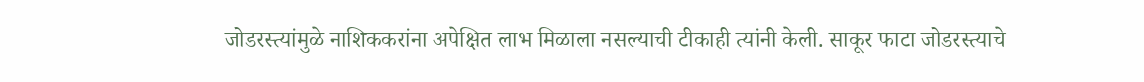जोडरस्त्यांमुळे नाशिककरांना अपेक्षित लाभ मिळाला नसल्याची टीकाही त्यांनी केली. साकूर फाटा जोडरस्त्याचे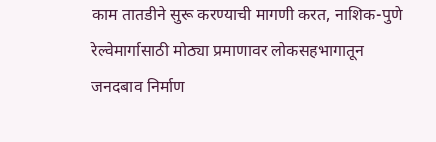काम तातडीने सुरू करण्याची मागणी करत, नाशिक-पुणे रेल्वेमार्गासाठी मोठ्या प्रमाणावर लोकसहभागातून जनदबाव निर्माण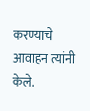करण्याचे आवाहन त्यांनी केले.